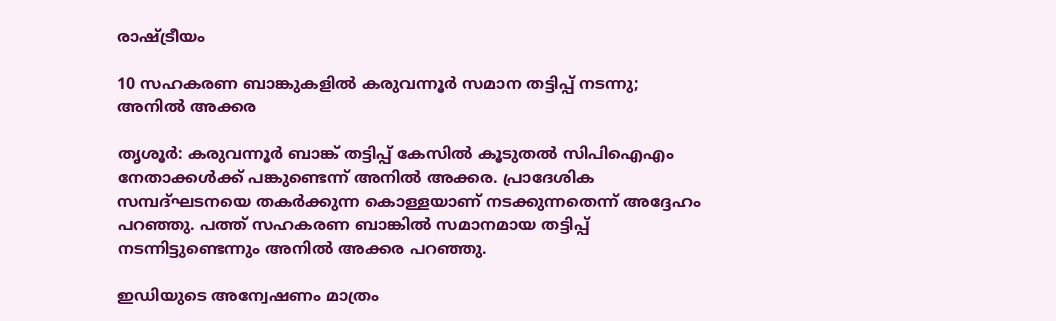രാഷ്ട്രീയം

10 സഹകരണ ബാങ്കുകളില്‍ കരുവന്നൂര്‍ സമാന തട്ടിപ്പ് നടന്നു; അനില്‍ അക്കര

തൃശൂര്‍: കരുവന്നൂര്‍ ബാങ്ക് തട്ടിപ്പ് കേസില്‍ കൂടുതല്‍ സിപിഐഎം നേതാക്കള്‍ക്ക് പങ്കുണ്ടെന്ന് അനില്‍ അക്കര. പ്രാദേശിക സമ്പദ്ഘടനയെ തകര്‍ക്കുന്ന കൊള്ളയാണ് നടക്കുന്നതെന്ന് അദ്ദേഹം പറഞ്ഞു. പത്ത് സഹകരണ ബാങ്കില്‍ സമാനമായ തട്ടിപ്പ് നടന്നിട്ടുണ്ടെന്നും അനില്‍ അക്കര പറഞ്ഞു.

ഇഡിയുടെ അന്വേഷണം മാത്രം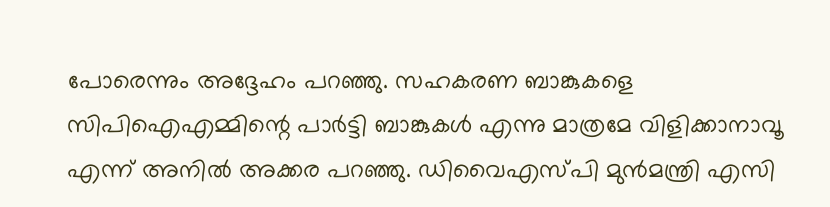പോരെന്നും അദ്ദേഹം പറഞ്ഞു. സഹകരണ ബാങ്കുകളെ സിപിഐഎമ്മിന്റെ പാര്‍ട്ടി ബാങ്കുകള്‍ എന്നു മാത്രമേ വിളിക്കാനാവൂ എന്ന് അനില്‍ അക്കര പറഞ്ഞു. ഡിവൈഎസ്പി മുന്‍മന്ത്രി എസി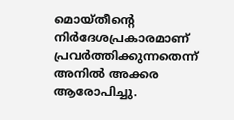മൊയ്തീന്റെ നിര്‍ദേശപ്രകാരമാണ് പ്രവര്‍ത്തിക്കുന്നതെന്ന് അനില്‍ അക്കര ആരോപിച്ചു.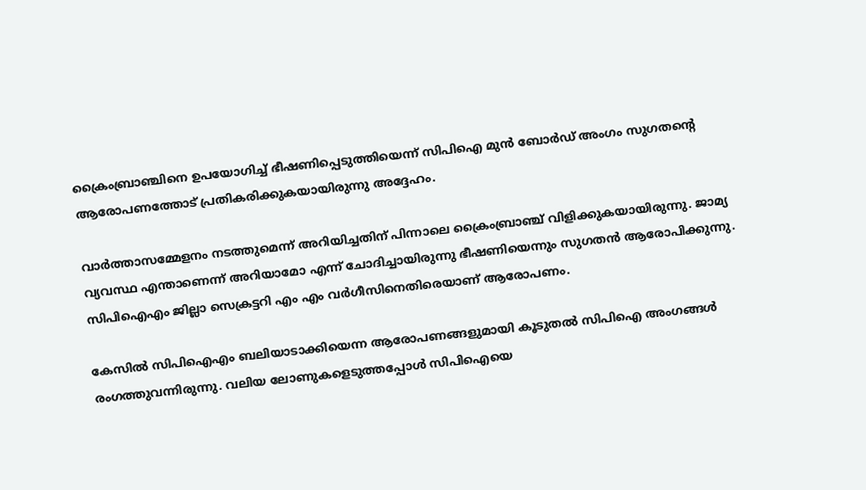ക്രൈംബ്രാഞ്ചിനെ ഉപയോഗിച്ച് ഭീഷണിപ്പെടുത്തിയെന്ന് സിപിഐ മുന്‍ ബോര്‍ഡ് അംഗം സുഗതന്റെ ആരോപണത്തോട് പ്രതികരിക്കുകയായിരുന്നു അദ്ദേഹം.

വാര്‍ത്താസമ്മേളനം നടത്തുമെന്ന് അറിയിച്ചതിന് പിന്നാലെ ക്രൈംബ്രാഞ്ച് വിളിക്കുകയായിരുന്നു. ജാമ്യ വ്യവസ്ഥ എന്താണെന്ന് അറിയാമോ എന്ന് ചോദിച്ചായിരുന്നു ഭീഷണിയെന്നും സുഗതന്‍ ആരോപിക്കുന്നു. സിപിഐഎം ജില്ലാ സെക്രട്ടറി എം എം വര്‍ഗീസിനെതിരെയാണ് ആരോപണം.

കേസില്‍ സിപിഐഎം ബലിയാടാക്കിയെന്ന ആരോപണങ്ങളുമായി കൂടുതല്‍ സിപിഐ അംഗങ്ങള്‍ രംഗത്തുവന്നിരുന്നു. വലിയ ലോണുകളെടുത്തപ്പോള്‍ സിപിഐയെ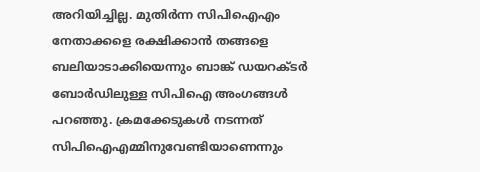അറിയിച്ചില്ല. മുതിര്‍ന്ന സിപിഐഎം നേതാക്കളെ രക്ഷിക്കാന്‍ തങ്ങളെ ബലിയാടാക്കിയെന്നും ബാങ്ക് ഡയറക്ടര്‍ ബോര്‍ഡിലുള്ള സിപിഐ അംഗങ്ങള്‍ പറഞ്ഞു. ക്രമക്കേടുകള്‍ നടന്നത് സിപിഐഎമ്മിനുവേണ്ടിയാണെന്നും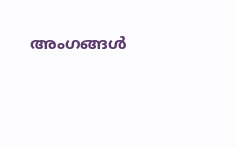അംഗങ്ങള്‍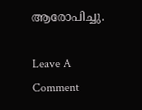ആരോപിച്ചു.

Leave A Comment